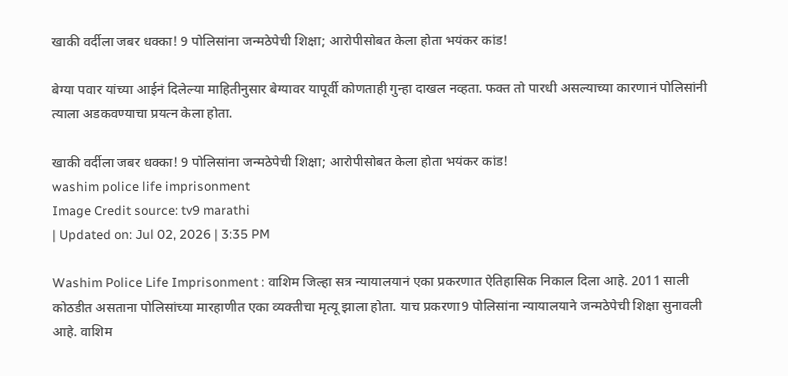खाकी वर्दीला जबर धक्का! 9 पोलिसांना जन्मठेपेची शिक्षा; आरोपीसोबत केला होता भयंकर कांड!

बेग्या पवार यांच्या आईनं दिलेल्या माहितीनुसार बेग्यावर यापूर्वी कोणताही गुन्हा दाखल नव्हता. फक्त तो पारधी असल्याच्या कारणानं पोलिसांनी त्याला अडकवण्याचा प्रयत्न केला होता.

खाकी वर्दीला जबर धक्का! 9 पोलिसांना जन्मठेपेची शिक्षा; आरोपीसोबत केला होता भयंकर कांड!
washim police life imprisonment
Image Credit source: tv9 marathi
| Updated on: Jul 02, 2026 | 3:35 PM

Washim Police Life Imprisonment : वाशिम जिल्हा सत्र न्यायालयानं एका प्रकरणात ऐतिहासिक निकाल दिला आहे. 2011 साली कोठडीत असताना पोलिसांच्या मारहाणीत एका व्यक्तीचा मृत्यू झाला होता. याच प्रकरणा9 पोलिसांना न्यायालयाने जन्मठेपेची शिक्षा सुनावली आहे. वाशिम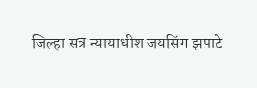जिल्हा सत्र न्यायाधीश जयसिंग झपाटे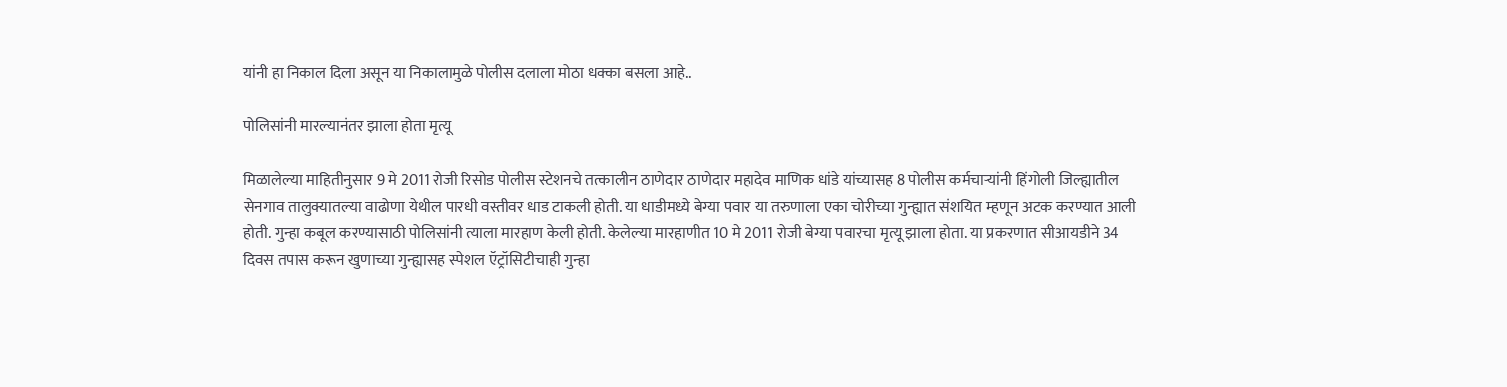यांनी हा निकाल दिला असून या निकालामुळे पोलीस दलाला मोठा धक्का बसला आहे..

पोलिसांनी मारल्यानंतर झाला होता मृत्यू

मिळालेल्या माहितीनुसार 9 मे 2011 रोजी रिसोड पोलीस स्टेशनचे तत्कालीन ठाणेदार ठाणेदार महादेव माणिक धांडे यांच्यासह 8 पोलीस कर्मचाऱ्यांनी हिंगोली जिल्ह्यातील सेनगाव तालुक्यातल्या वाढोणा येथील पारधी वस्तीवर धाड टाकली होती. या धाडीमध्ये बेग्या पवार या तरुणाला एका चोरीच्या गुन्ह्यात संशयित म्हणून अटक करण्यात आली होती. गुन्हा कबूल करण्यासाठी पोलिसांनी त्याला मारहाण केली होती. केलेल्या मारहाणीत 10 मे 2011 रोजी बेग्या पवारचा मृत्यू झाला होता. या प्रकरणात सीआयडीने 34 दिवस तपास करून खुणाच्या गुन्ह्यासह स्पेशल ऍट्रॉसिटीचाही गुन्हा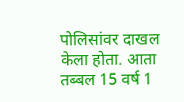पोलिसांवर दाखल केला होता. आता तब्बल 15 वर्ष 1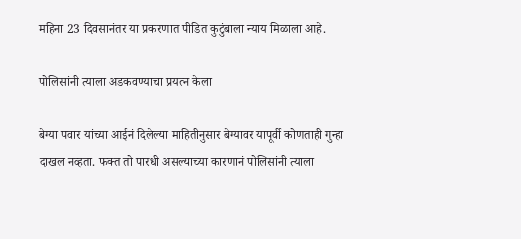महिना 23 दिवसानंतर या प्रकरणात पीडित कुटुंबाला न्याय मिळाला आहे.

पोलिसांनी त्याला अडकवण्याचा प्रयत्न केला

बेग्या पवार यांच्या आईनं दिलेल्या माहितीनुसार बेग्यावर यापूर्वी कोणताही गुन्हा दाखल नव्हता. फक्त तो पारधी असल्याच्या कारणानं पोलिसांनी त्याला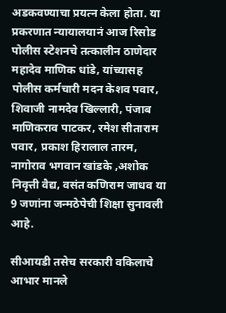अडकवण्याचा प्रयत्न केला होता. या प्रकरणात न्यायालयानं आज रिसोड पोलीस स्टेशनचे तत्कालीन ठाणेदार महादेव माणिक धांडे, यांच्यासह पोलीस कर्मचारी मदन केशव पवार, शिवाजी नामदेव खिल्लारी, पंजाब माणिकराव पाटकर, रमेश सीताराम पवार, प्रकाश हिरालाल तारम, नागोराव भगवान खांडके ,अशोक निवृत्ती वैद्य, वसंत कणिराम जाधव या 9 जणांना जन्मठेपेची शिक्षा सुनावली आहे.

सीआयडी तसेच सरकारी वकिलाचे आभार मानले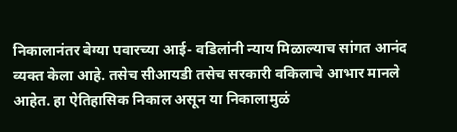निकालानंतर बेग्या पवारच्या आई- वडिलांनी न्याय मिळाल्याच सांगत आनंद व्यक्त केला आहे. तसेच सीआयडी तसेच सरकारी वकिलाचे आभार मानले आहेत. हा ऐतिहासिक निकाल असून या निकालामुळं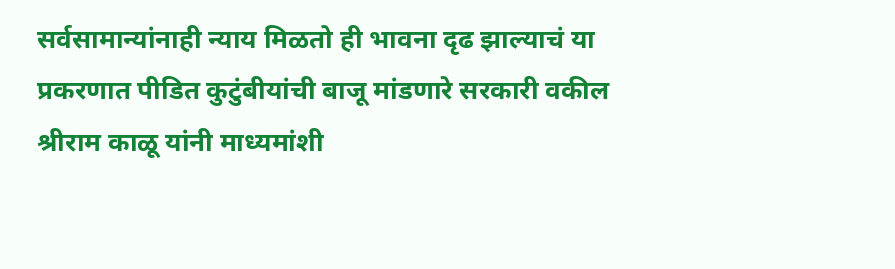सर्वसामान्यांनाही न्याय मिळतो ही भावना दृढ झाल्याचं या प्रकरणात पीडित कुटुंबीयांची बाजू मांडणारे सरकारी वकील श्रीराम काळू यांनी माध्यमांशी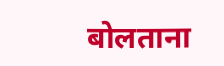बोलताना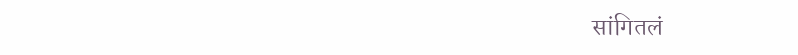सांगितलं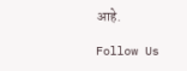आहे.

Follow Us